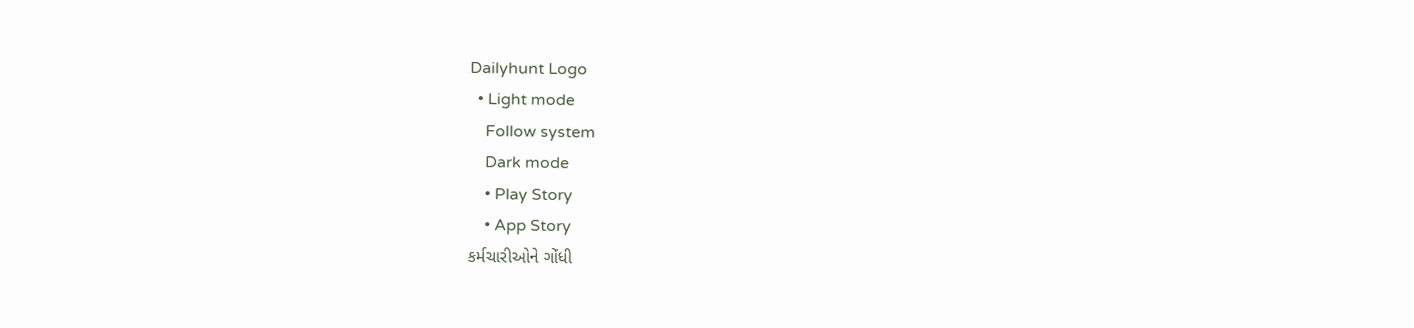Dailyhunt Logo
  • Light mode
    Follow system
    Dark mode
    • Play Story
    • App Story
કર્મચારીઓને ગોંધી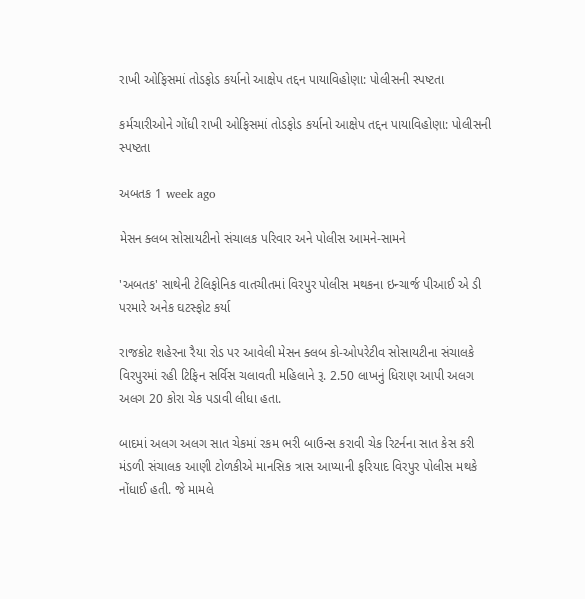રાખી ઓફિસમાં તોડફોડ કર્યાનો આક્ષેપ તદ્દન પાયાવિહોણા: પોલીસની સ્પષ્ટતા

કર્મચારીઓને ગોંધી રાખી ઓફિસમાં તોડફોડ કર્યાનો આક્ષેપ તદ્દન પાયાવિહોણા: પોલીસની સ્પષ્ટતા

અબતક 1 week ago

મેસન ક્લબ સોસાયટીનો સંચાલક પરિવાર અને પોલીસ આમને-સામને

'અબતક' સાથેની ટેલિફોનિક વાતચીતમાં વિરપુર પોલીસ મથકના ઇન્ચાર્જ પીઆઈ એ ડી પરમારે અનેક ઘટસ્ફોટ કર્યા

રાજકોટ શહેરના રૈયા રોડ પર આવેલી મેસન ક્લબ કો-ઓપરેટીવ સોસાયટીના સંચાલકે વિરપુરમાં રહી ટિફિન સર્વિસ ચલાવતી મહિલાને રૂ. 2.50 લાખનું ધિરાણ આપી અલગ અલગ 20 કોરા ચેક પડાવી લીધા હતા.

બાદમાં અલગ અલગ સાત ચેકમાં રકમ ભરી બાઉન્સ કરાવી ચેક રિટર્નના સાત કેસ કરી મંડળી સંચાલક આણી ટોળકીએ માનસિક ત્રાસ આપ્યાની ફરિયાદ વિરપુર પોલીસ મથકે નોંધાઈ હતી. જે મામલે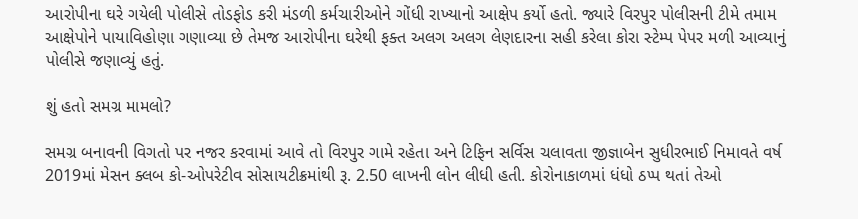આરોપીના ઘરે ગયેલી પોલીસે તોડફોડ કરી મંડળી કર્મચારીઓને ગોંધી રાખ્યાનો આક્ષેપ કર્યો હતો. જ્યારે વિરપુર પોલીસની ટીમે તમામ આક્ષેપોને પાયાવિહોણા ગણાવ્યા છે તેમજ આરોપીના ઘરેથી ફક્ત અલગ અલગ લેણદારના સહી કરેલા કોરા સ્ટેમ્પ પેપર મળી આવ્યાનું પોલીસે જણાવ્યું હતું.

શું હતો સમગ્ર મામલો?

સમગ્ર બનાવની વિગતો પર નજર કરવામાં આવે તો વિરપુર ગામે રહેતા અને ટિફિન સર્વિસ ચલાવતા જીજ્ઞાબેન સુધીરભાઈ નિમાવતે વર્ષ 2019માં મેસન ક્લબ કો-ઓપરેટીવ સોસાયટીક્રમાંથી રૂ. 2.50 લાખની લોન લીધી હતી. કોરોનાકાળમાં ધંધો ઠપ્પ થતાં તેઓ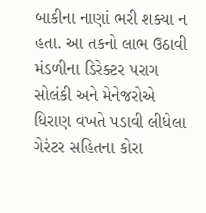બાકીના નાણાં ભરી શક્યા ન હતા. આ તકનો લાભ ઉઠાવી મંડળીના ડિરેક્ટર પરાગ સોલંકી અને મેનેજરોએ ધિરાણ વખતે પડાવી લીધેલા ગેરંટર સહિતના કોરા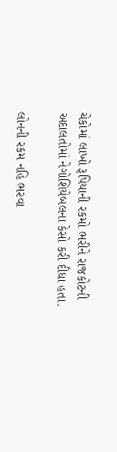ચેકોમાં લાખો રૂપિયાની રકમો ભરીને રાજકોટની અદાલતોમાં નેગોશિયેબલના કેસો કરી દીધા હતા.

લોનની રકમ નહિ ભરવા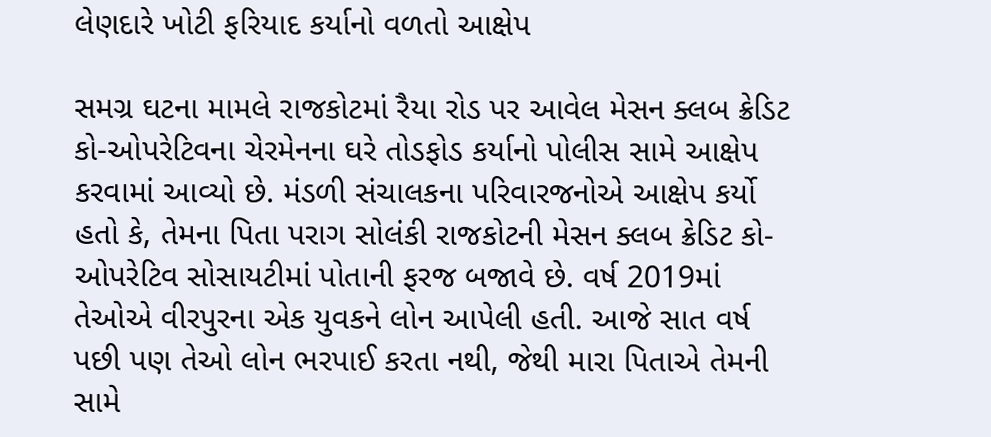લેણદારે ખોટી ફરિયાદ કર્યાનો વળતો આક્ષેપ

સમગ્ર ઘટના મામલે રાજકોટમાં રૈયા રોડ પર આવેલ મેસન ક્લબ ક્રેડિટ કો-ઓપરેટિવના ચેરમેનના ઘરે તોડફોડ કર્યાનો પોલીસ સામે આક્ષેપ કરવામાં આવ્યો છે. મંડળી સંચાલકના પરિવારજનોએ આક્ષેપ કર્યો હતો કે, તેમના પિતા પરાગ સોલંકી રાજકોટની મેસન ક્લબ ક્રેડિટ કો-ઓપરેટિવ સોસાયટીમાં પોતાની ફરજ બજાવે છે. વર્ષ 2019માં તેઓએ વીરપુરના એક યુવકને લોન આપેલી હતી. આજે સાત વર્ષ પછી પણ તેઓ લોન ભરપાઈ કરતા નથી, જેથી મારા પિતાએ તેમની સામે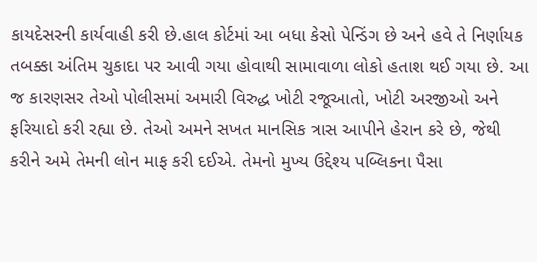કાયદેસરની કાર્યવાહી કરી છે.હાલ કોર્ટમાં આ બધા કેસો પેન્ડિંગ છે અને હવે તે નિર્ણાયક તબક્કા અંતિમ ચુકાદા પર આવી ગયા હોવાથી સામાવાળા લોકો હતાશ થઈ ગયા છે. આ જ કારણસર તેઓ પોલીસમાં અમારી વિરુદ્ધ ખોટી રજૂઆતો, ખોટી અરજીઓ અને ફરિયાદો કરી રહ્યા છે. તેઓ અમને સખત માનસિક ત્રાસ આપીને હેરાન કરે છે, જેથી કરીને અમે તેમની લોન માફ કરી દઈએ. તેમનો મુખ્ય ઉદ્દેશ્ય પબ્લિકના પૈસા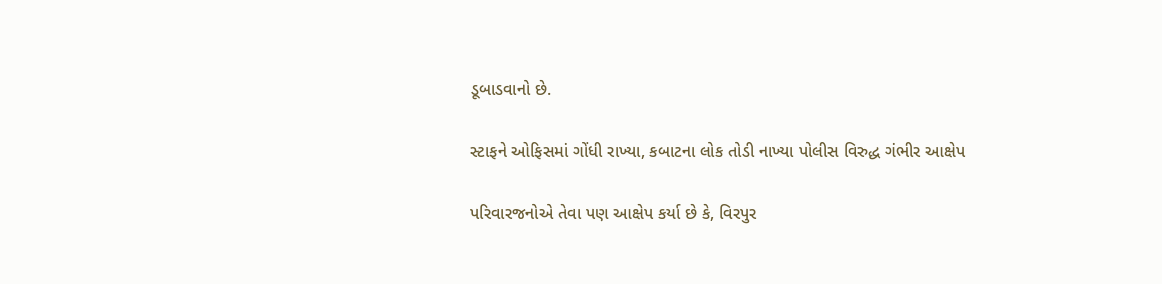ડૂબાડવાનો છે.

સ્ટાફને ઓફિસમાં ગોંધી રાખ્યા, કબાટના લોક તોડી નાખ્યા પોલીસ વિરુદ્ધ ગંભીર આક્ષેપ

પરિવારજનોએ તેવા પણ આક્ષેપ કર્યા છે કે, વિરપુર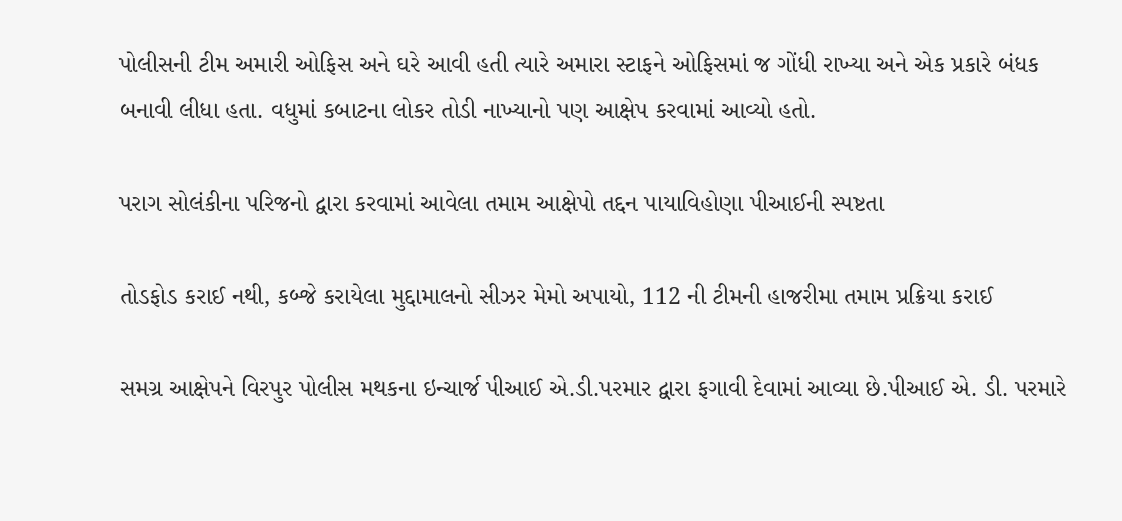પોલીસની ટીમ અમારી ઓફિસ અને ઘરે આવી હતી ત્યારે અમારા સ્ટાફને ઓફિસમાં જ ગોંધી રાખ્યા અને એક પ્રકારે બંધક બનાવી લીધા હતા. વધુમાં કબાટના લોકર તોડી નાખ્યાનો પણ આક્ષેપ કરવામાં આવ્યો હતો.

પરાગ સોલંકીના પરિજનો દ્વારા કરવામાં આવેલા તમામ આક્ષેપો તદ્દન પાયાવિહોણા પીઆઈની સ્પષ્ટતા

તોડફોડ કરાઈ નથી, કબ્જે કરાયેલા મુદ્દામાલનો સીઝર મેમો અપાયો, 112 ની ટીમની હાજરીમા તમામ પ્રક્રિયા કરાઈ

સમગ્ર આક્ષેપને વિરપુર પોલીસ મથકના ઇન્ચાર્જ પીઆઈ એ.ડી.પરમાર દ્વારા ફગાવી દેવામાં આવ્યા છે.પીઆઈ એ. ડી. પરમારે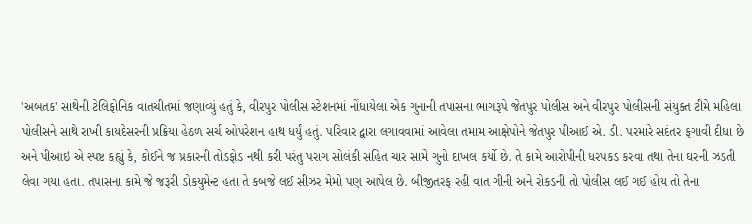'અબતક' સાથેની ટેલિફોનિક વાતચીતમાં જણાવ્યું હતું કે, વીરપુર પોલીસ સ્ટેશનમાં નોંધાયેલા એક ગુનાની તપાસના ભાગરૂપે જેતપુર પોલીસ અને વીરપુર પોલીસની સંયુક્ત ટીમે મહિલા પોલીસને સાથે રાખી કાયદેસરની પ્રક્રિયા હેઠળ સર્ચ ઓપરેશન હાથ ધર્યું હતું. પરિવાર દ્વારા લગાવવામાં આવેલા તમામ આક્ષેપોને જેતપુર પીઆઈ એ. ડી. પરમારે સદંતર ફગાવી દીધા છે અને પીઆઇ એ સ્પષ્ટ કહ્યું કે, કોઈને જ પ્રકારની તોડફોડ નથી કરી પરંતુ પરાગ સોલંકી સહિત ચાર સામે ગુનો દાખલ કર્યો છે. તે કામે આરોપીની ધરપકડ કરવા તથા તેના ઘરની ઝડતી લેવા ગયા હતા. તપાસના કામે જે જરૂરી ડોકયુમેન્ટ હતા તે કબજે લઈ સીઝર મેમો પણ આપેલ છે. બીજીતરફ રહી વાત ગીની અને રોકડની તો પોલીસ લઈ ગઈ હોય તો તેના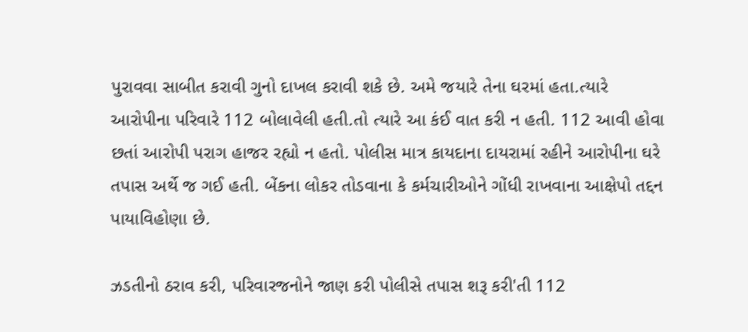પુરાવવા સાબીત કરાવી ગુનો દાખલ કરાવી શકે છે. અમે જયારે તેના ઘરમાં હતા.ત્યારે આરોપીના પરિવારે 112 બોલાવેલી હતી.તો ત્યારે આ કંઈ વાત કરી ન હતી. 112 આવી હોવા છતાં આરોપી પરાગ હાજર રહ્યો ન હતો. પોલીસ માત્ર કાયદાના દાયરામાં રહીને આરોપીના ઘરે તપાસ અર્થે જ ગઈ હતી. બેંકના લોકર તોડવાના કે કર્મચારીઓને ગોંધી રાખવાના આક્ષેપો તદ્દન પાયાવિહોણા છે.

ઝડતીનો ઠરાવ કરી, પરિવારજનોને જાણ કરી પોલીસે તપાસ શરૂ કરી'તી 112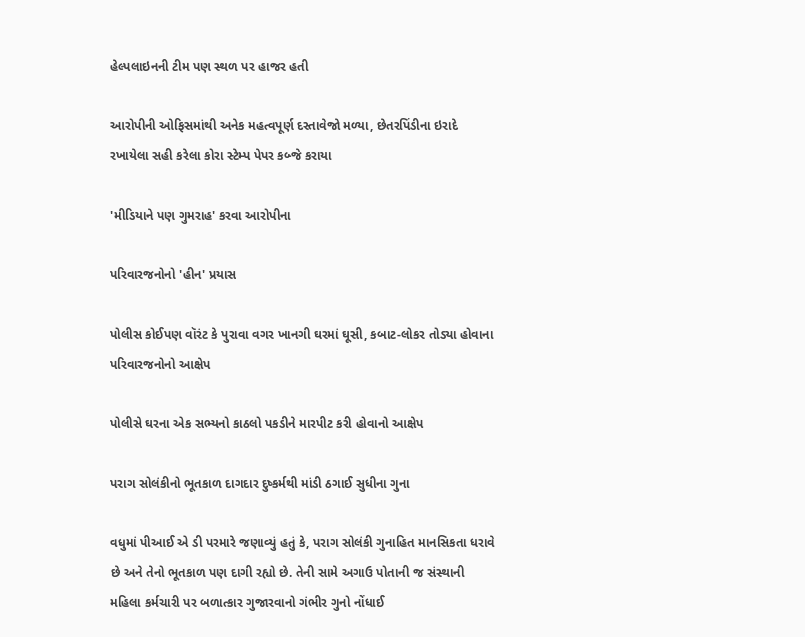હેલ્પલાઇનની ટીમ પણ સ્થળ પર હાજર હતી

આરોપીની ઓફિસમાંથી અનેક મહત્વપૂર્ણ દસ્તાવેજો મળ્યા, છેતરપિંડીના ઇરાદે રખાયેલા સહી કરેલા કોરા સ્ટેમ્પ પેપર કબ્જે કરાયા

'મીડિયાને પણ ગુમરાહ' કરવા આરોપીના

પરિવારજનોનો 'હીન' પ્રયાસ

પોલીસ કોઈપણ વૉરંટ કે પુરાવા વગર ખાનગી ઘરમાં ઘૂસી, કબાટ-લોકર તોડ્યા હોવાના પરિવારજનોનો આક્ષેપ

પોલીસે ઘરના એક સભ્યનો કાઠલો પકડીને મારપીટ કરી હોવાનો આક્ષેપ

પરાગ સોલંકીનો ભૂતકાળ દાગદાર દુષ્કર્મથી માંડી ઠગાઈ સુધીના ગુના

વધુમાં પીઆઈ એ ડી પરમારે જણાવ્યું હતું કે, પરાગ સોલંકી ગુનાહિત માનસિકતા ધરાવે છે અને તેનો ભૂતકાળ પણ દાગી રહ્યો છે. તેની સામે અગાઉ પોતાની જ સંસ્થાની મહિલા કર્મચારી પર બળાત્કાર ગુજારવાનો ગંભીર ગુનો નોંધાઈ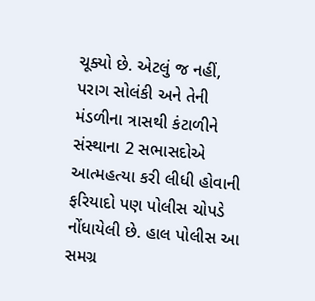ચૂક્યો છે. એટલું જ નહીં, પરાગ સોલંકી અને તેની મંડળીના ત્રાસથી કંટાળીને સંસ્થાના 2 સભાસદોએ આત્મહત્યા કરી લીધી હોવાની ફરિયાદો પણ પોલીસ ચોપડે નોંધાયેલી છે. હાલ પોલીસ આ સમગ્ર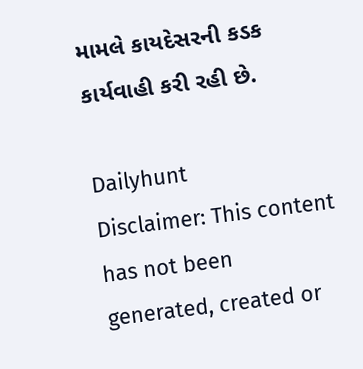મામલે કાયદેસરની કડક કાર્યવાહી કરી રહી છે.

Dailyhunt
Disclaimer: This content has not been generated, created or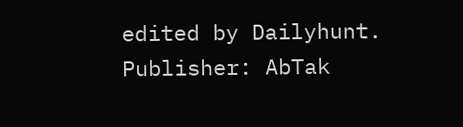edited by Dailyhunt. Publisher: AbTak